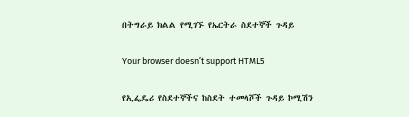በትግራይ ክልል የሚገኙ የኤርትራ ስደተኞች ጉዳይ

Your browser doesn’t support HTML5

የኢፌዴሪ የስደተኞችና ከስደት ተመላሾች ጉዳይ ኮሚሽን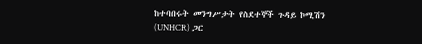ከተባበሩት መንግሥታት የስደተኞች ጉዳይ ኮሚሽን (UNHCR) ጋር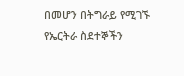በመሆን በትግራይ የሚገኙ የኤርትራ ስደተኞችን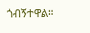ጎብኝተዋል።